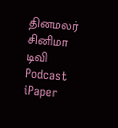தினமலர்
சினிமா
டிவி
Podcast
iPaper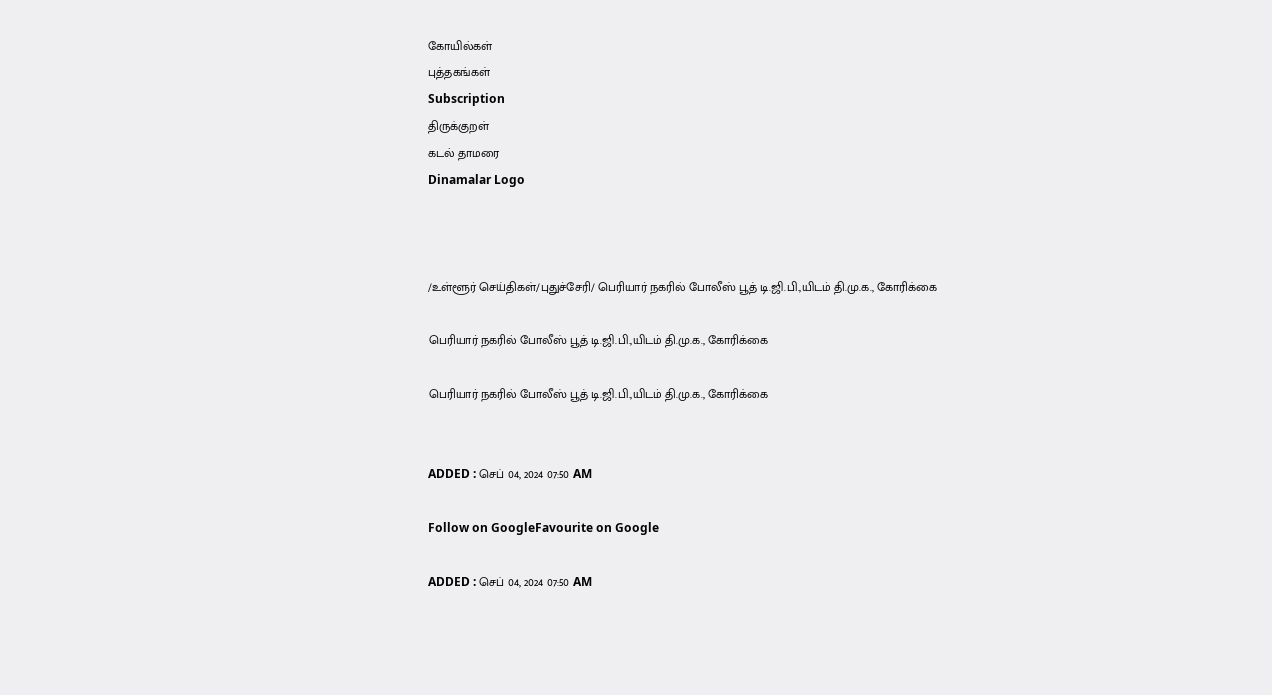கோயில்கள்
புத்தகங்கள்
Subscription
திருக்குறள்
கடல் தாமரை
Dinamalar Logo



/உள்ளூர் செய்திகள்/புதுச்சேரி/ பெரியார் நகரில் போலீஸ் பூத் டி.ஜி.பி.,யிடம் தி.மு.க., கோரிக்கை

பெரியார் நகரில் போலீஸ் பூத் டி.ஜி.பி.,யிடம் தி.மு.க., கோரிக்கை

பெரியார் நகரில் போலீஸ் பூத் டி.ஜி.பி.,யிடம் தி.மு.க., கோரிக்கை


ADDED : செப் 04, 2024 07:50 AM

Follow on GoogleFavourite on Google

ADDED : செப் 04, 2024 07:50 AM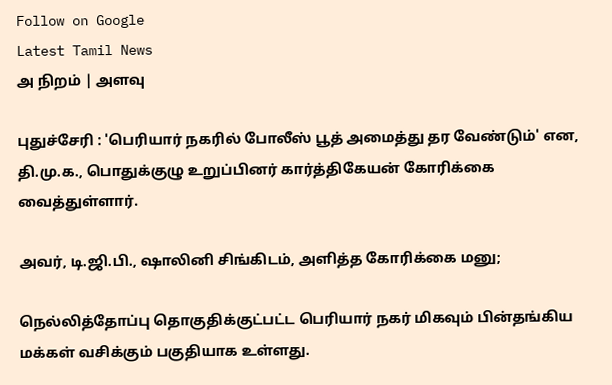Follow on Google
Latest Tamil News
அ நிறம் | அளவு

புதுச்சேரி : 'பெரியார் நகரில் போலீஸ் பூத் அமைத்து தர வேண்டும்' என, தி.மு.க., பொதுக்குழு உறுப்பினர் கார்த்திகேயன் கோரிக்கை வைத்துள்ளார்.

அவர், டி.ஜி.பி., ஷாலினி சிங்கிடம், அளித்த கோரிக்கை மனு;

நெல்லித்தோப்பு தொகுதிக்குட்பட்ட பெரியார் நகர் மிகவும் பின்தங்கிய மக்கள் வசிக்கும் பகுதியாக உள்ளது.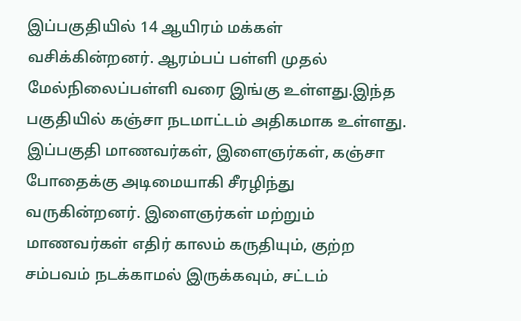இப்பகுதியில் 14 ஆயிரம் மக்கள் வசிக்கின்றனர். ஆரம்பப் பள்ளி முதல் மேல்நிலைப்பள்ளி வரை இங்கு உள்ளது.இந்த பகுதியில் கஞ்சா நடமாட்டம் அதிகமாக உள்ளது. இப்பகுதி மாணவர்கள், இளைஞர்கள், கஞ்சா போதைக்கு அடிமையாகி சீரழிந்து வருகின்றனர். இளைஞர்கள் மற்றும் மாணவர்கள் எதிர் காலம் கருதியும், குற்ற சம்பவம் நடக்காமல் இருக்கவும், சட்டம்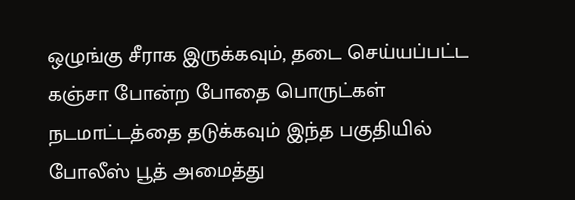ஒழுங்கு சீராக இருக்கவும், தடை செய்யப்பட்ட கஞ்சா போன்ற போதை பொருட்கள் நடமாட்டத்தை தடுக்கவும் இந்த பகுதியில் போலீஸ் பூத் அமைத்து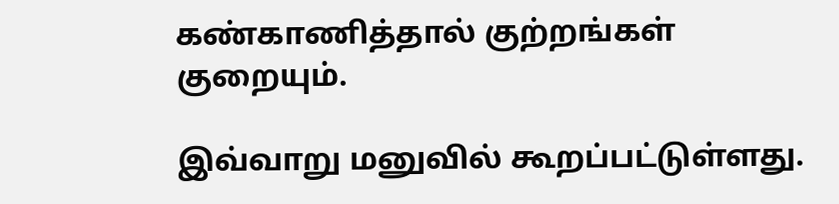கண்காணித்தால் குற்றங்கள் குறையும்.

இவ்வாறு மனுவில் கூறப்பட்டுள்ளது.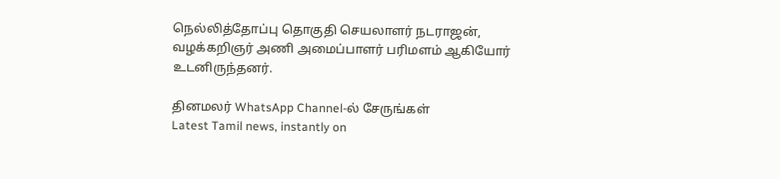நெல்லித்தோப்பு தொகுதி செயலாளர் நடராஜன், வழக்கறிஞர் அணி அமைப்பாளர் பரிமளம் ஆகியோர் உடனிருந்தனர்.

தினமலர் WhatsApp Channel-ல் சேருங்கள்
Latest Tamil news, instantly on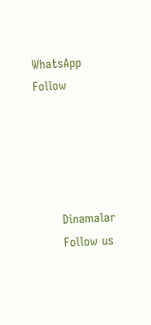WhatsApp
Follow





      Dinamalar
      Follow us